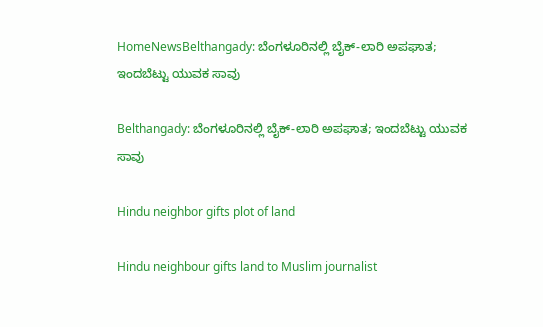HomeNewsBelthangady: ಬೆಂಗಳೂರಿನಲ್ಲಿ ಬೈಕ್-ಲಾರಿ ಅಪಘಾತ; ಇಂದಬೆಟ್ಟು ಯುವಕ ಸಾವು

Belthangady: ಬೆಂಗಳೂರಿನಲ್ಲಿ ಬೈಕ್-ಲಾರಿ ಅಪಘಾತ; ಇಂದಬೆಟ್ಟು ಯುವಕ ಸಾವು

Hindu neighbor gifts plot of land

Hindu neighbour gifts land to Muslim journalist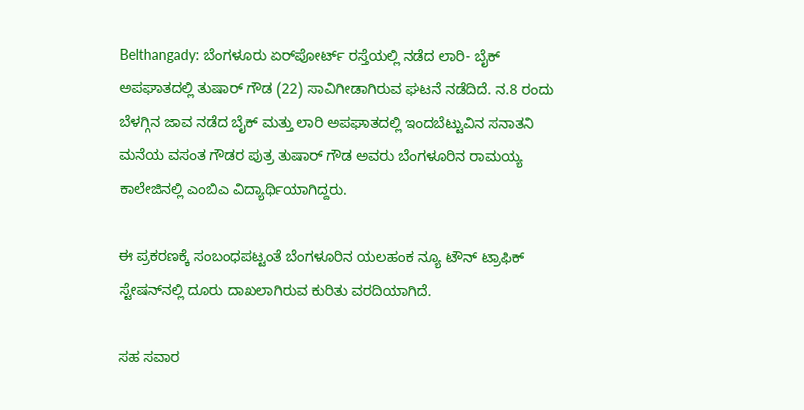Belthangady: ಬೆಂಗಳೂರು ಏರ್‌ಪೋರ್ಟ್‌ ರಸ್ತೆಯಲ್ಲಿ ನಡೆದ ಲಾರಿ- ಬೈಕ್‌ ಅಪಘಾತದಲ್ಲಿ ತುಷಾರ್‌ ಗೌಡ (22) ಸಾವಿಗೀಡಾಗಿರುವ ಘಟನೆ ನಡೆದಿದೆ. ನ.8 ರಂದು ಬೆಳಗ್ಗಿನ ಜಾವ ನಡೆದ ಬೈಕ್‌ ಮತ್ತು ಲಾರಿ ಅಪಘಾತದಲ್ಲಿ ಇಂದಬೆಟ್ಟುವಿನ ಸನಾತನಿ ಮನೆಯ ವಸಂತ ಗೌಡರ ಪುತ್ರ ತುಷಾರ್‌ ಗೌಡ ಅವರು ಬೆಂಗಳೂರಿನ ರಾಮಯ್ಯ ಕಾಲೇಜಿನಲ್ಲಿ ಎಂಬಿಎ ವಿದ್ಯಾರ್ಥಿಯಾಗಿದ್ದರು.

ಈ ಪ್ರಕರಣಕ್ಕೆ ಸಂಬಂಧಪಟ್ಟಂತೆ ಬೆಂಗಳೂರಿನ ಯಲಹಂಕ ನ್ಯೂ ಟೌನ್‌ ಟ್ರಾಫಿಕ್‌ ಸ್ಟೇಷನ್‌ನಲ್ಲಿ ದೂರು ದಾಖಲಾಗಿರುವ ಕುರಿತು ವರದಿಯಾಗಿದೆ.

ಸಹ ಸವಾರ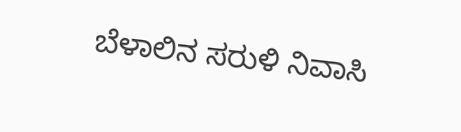ಬೆಳಾಲಿನ ಸರುಳಿ ನಿವಾಸಿ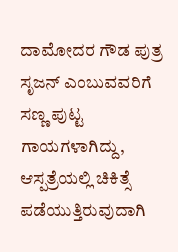ದಾಮೋದರ ಗೌಡ ಪುತ್ರ ಸೃಜನ್‌ ಎಂಬುವವರಿಗೆ ಸಣ್ಣ ಪುಟ್ಟ ಗಾಯಗಳಾಗಿದ್ದು, ಆಸ್ಪತ್ರೆಯಲ್ಲಿ ಚಿಕಿತ್ಸೆ ಪಡೆಯುತ್ತಿರುವುದಾಗಿ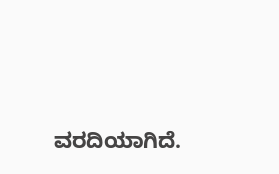ವರದಿಯಾಗಿದೆ.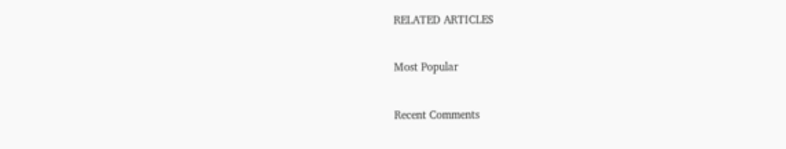RELATED ARTICLES

Most Popular

Recent Comments